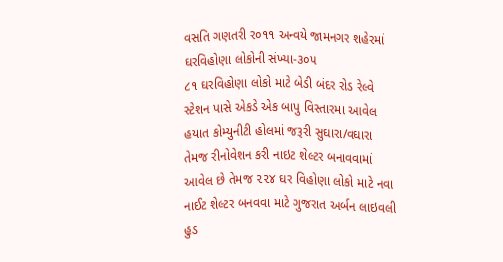વસતિ ગણતરી ર૦૧૧ અન્વયે જામનગર શહેરમાં ઘરવિહોણા લોકોની સંખ્યા-૩૦૫
૮૧ ઘરવિહોણા લોકો માટે બેડી બંદર રોડ રેલ્વે સ્ટેશન પાસે એકડે એક બાપુ વિસ્તારમા આવેલ હયાત કોમ્યુનીટી હોલમાં જરૂરી સુઘારા/વઘારા તેમજ રીનોવેશન કરી નાઇટ શેલ્ટર બનાવવામાં આવેલ છે તેમજ ૨૨૪ ઘર વિહોણા લોકો માટે નવા નાઈટ શેલ્ટર બનવવા માટે ગુજરાત અર્બન લાઇવલી હુડ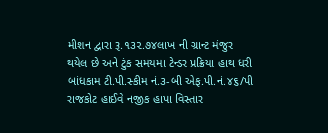મીશન દ્વારા રૂ.૧૩૨.૭૪લાખ ની ગ્રાન્ટ મંજુર થયેલ છે અને ટુંક સમયમા ટેન્ડર પ્રક્રિયા હાથ ધરી બાંધકામ ટી.પી.સ્કીમ નં.૩-બી એફ.પી.નં.૪૬/પી રાજકોટ હાઈવે નજીક હાપા વિસ્તાર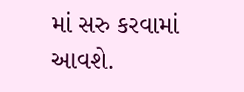માં સરુ કરવામાં આવશે.